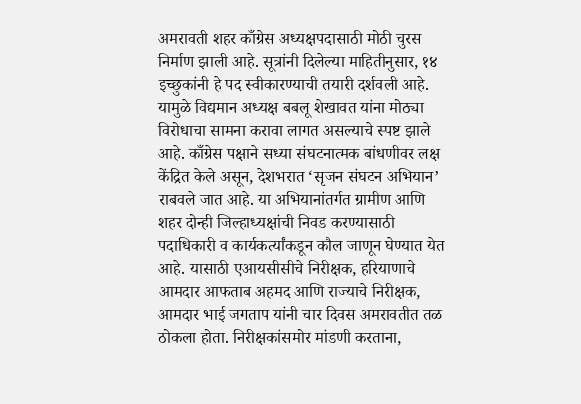अमरावती शहर काँग्रेस अध्यक्षपदासाठी मोठी चुरस निर्माण झाली आहे. सूत्रांनी दिलेल्या माहितीनुसार, १४ इच्छुकांनी हे पद स्वीकारण्याची तयारी दर्शवली आहे. यामुळे विद्यमान अध्यक्ष बबलू शेखावत यांना मोठ्या विरोधाचा सामना करावा लागत असल्याचे स्पष्ट झाले आहे. काँग्रेस पक्षाने सध्या संघटनात्मक बांधणीवर लक्ष केंद्रित केले असून, देशभरात ‘सृजन संघटन अभियान’ राबवले जात आहे. या अभियानांतर्गत ग्रामीण आणि शहर दोन्ही जिल्हाध्यक्षांची निवड करण्यासाठी पदाधिकारी व कार्यकर्त्यांकडून कौल जाणून घेण्यात येत आहे. यासाठी एआयसीसीचे निरीक्षक, हरियाणाचे आमदार आफताब अहमद आणि राज्याचे निरीक्षक, आमदार भाई जगताप यांनी चार दिवस अमरावतीत तळ ठोकला होता. निरीक्षकांसमोर मांडणी करताना,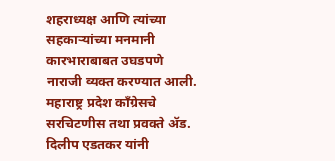शहराध्यक्ष आणि त्यांच्या सहकाऱ्यांच्या मनमानी कारभाराबाबत उघडपणे नाराजी व्यक्त करण्यात आली. महाराष्ट्र प्रदेश काँग्रेसचे सरचिटणीस तथा प्रवक्ते ॲड. दिलीप एडतकर यांनी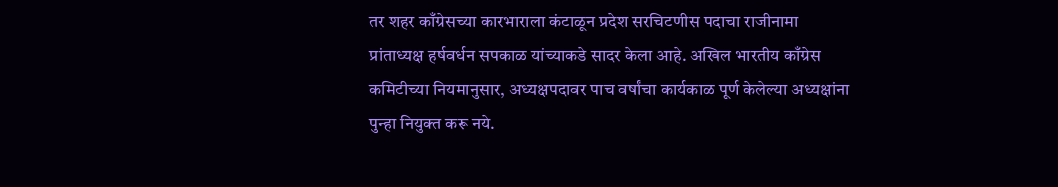तर शहर काँग्रेसच्या कारभाराला कंटाळून प्रदेश सरचिटणीस पदाचा राजीनामा प्रांताध्यक्ष हर्षवर्धन सपकाळ यांच्याकडे सादर केला आहे. अखिल भारतीय काँग्रेस कमिटीच्या नियमानुसार, अध्यक्षपदावर पाच वर्षांचा कार्यकाळ पूर्ण केलेल्या अध्यक्षांना पुन्हा नियुक्त करू नये.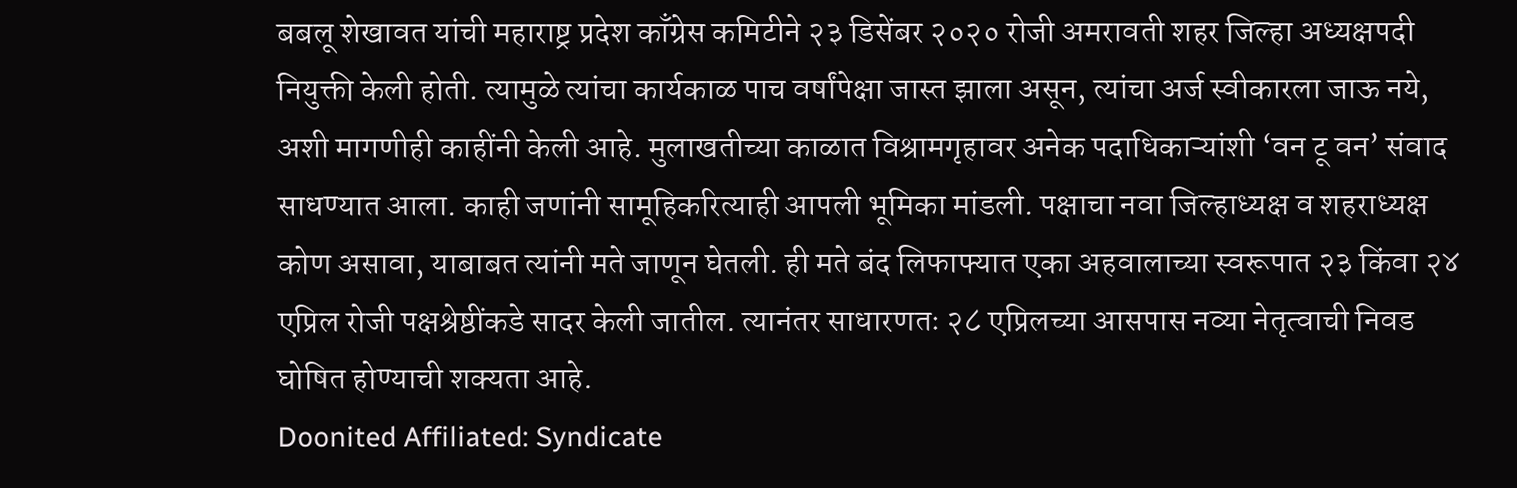बबलू शेखावत यांची महाराष्ट्र प्रदेश काँग्रेस कमिटीने २३ डिसेंबर २०२० रोजी अमरावती शहर जिल्हा अध्यक्षपदी नियुक्ती केली होती. त्यामुळे त्यांचा कार्यकाळ पाच वर्षांपेक्षा जास्त झाला असून, त्यांचा अर्ज स्वीकारला जाऊ नये, अशी मागणीही काहींनी केली आहे. मुलाखतीच्या काळात विश्रामगृहावर अनेक पदाधिकाऱ्यांशी ‘वन टू वन’ संवाद साधण्यात आला. काही जणांनी सामूहिकरित्याही आपली भूमिका मांडली. पक्षाचा नवा जिल्हाध्यक्ष व शहराध्यक्ष कोण असावा, याबाबत त्यांनी मते जाणून घेतली. ही मते बंद लिफाफ्यात एका अहवालाच्या स्वरूपात २३ किंवा २४ एप्रिल रोजी पक्षश्रेष्ठींकडे सादर केली जातील. त्यानंतर साधारणतः २८ एप्रिलच्या आसपास नव्या नेतृत्वाची निवड घोषित होण्याची शक्यता आहे.
Doonited Affiliated: Syndicate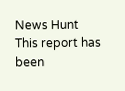News Hunt
This report has been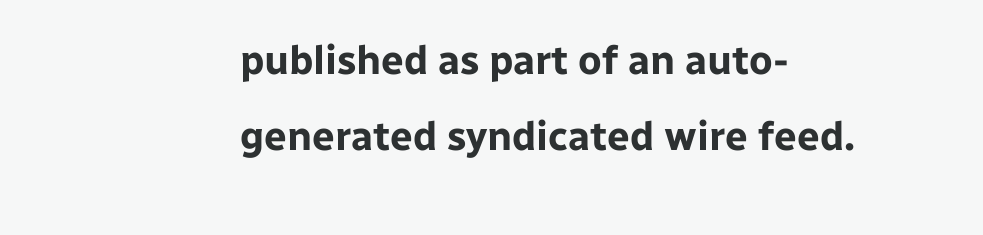published as part of an auto-generated syndicated wire feed.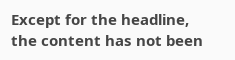Except for the headline, the content has not been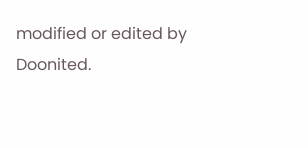modified or edited by Doonited.